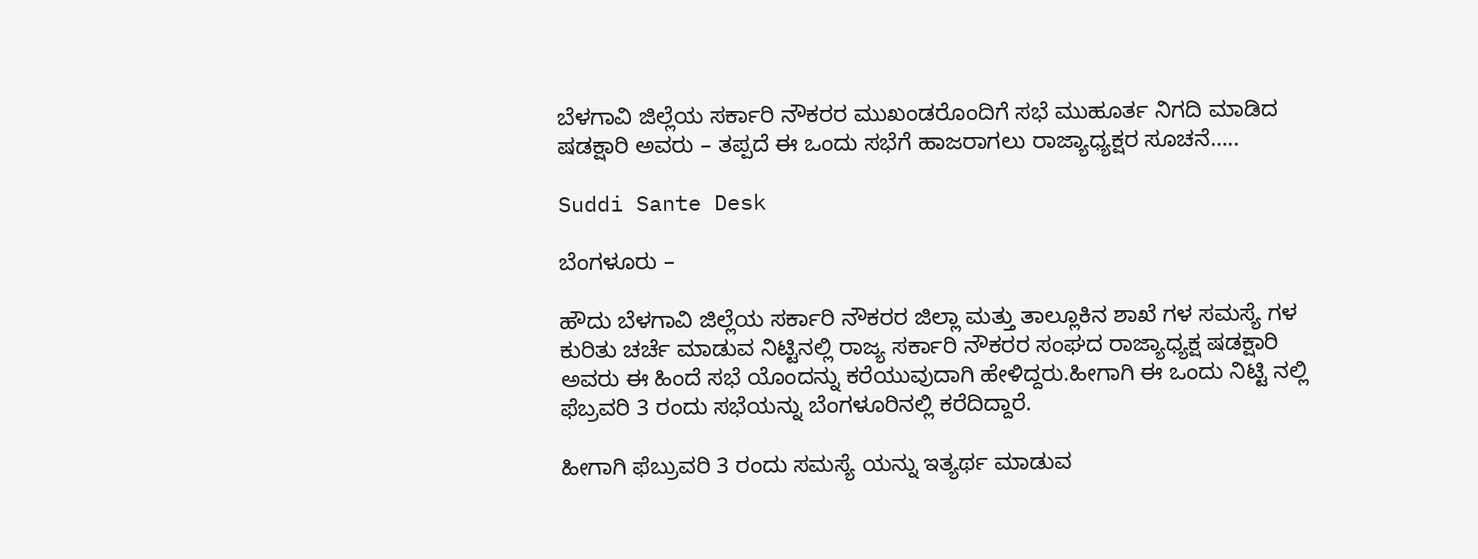ಬೆಳಗಾವಿ ಜಿಲ್ಲೆಯ ಸರ್ಕಾರಿ ನೌಕರರ ಮುಖಂಡರೊಂದಿಗೆ ಸಭೆ ಮುಹೂರ್ತ ನಿಗದಿ ಮಾಡಿದ ಷಡಕ್ಷಾರಿ ಅವರು – ತಪ್ಪದೆ ಈ ಒಂದು ಸಭೆಗೆ ಹಾಜರಾಗಲು ರಾಜ್ಯಾಧ್ಯಕ್ಷರ ಸೂಚನೆ…..

Suddi Sante Desk

ಬೆಂಗಳೂರು –

ಹೌದು ಬೆಳಗಾವಿ ಜಿಲ್ಲೆಯ ಸರ್ಕಾರಿ ನೌಕರರ ಜಿಲ್ಲಾ ಮತ್ತು ತಾಲ್ಲೂಕಿನ ಶಾಖೆ ಗಳ ಸಮಸ್ಯೆ ಗಳ ಕುರಿತು ಚರ್ಚೆ ಮಾಡುವ ನಿಟ್ಟಿನಲ್ಲಿ ರಾಜ್ಯ ಸರ್ಕಾರಿ ನೌಕರರ ಸಂಘದ ರಾಜ್ಯಾಧ್ಯಕ್ಷ ಷಡಕ್ಷಾರಿ ಅವರು ಈ ಹಿಂದೆ ಸಭೆ ಯೊಂದನ್ನು ಕರೆಯುವುದಾಗಿ ಹೇಳಿದ್ದರು.ಹೀಗಾಗಿ ಈ ಒಂದು ನಿಟ್ಟಿ ನಲ್ಲಿ ಫೆಬ್ರವರಿ 3 ರಂದು ಸಭೆಯನ್ನು ಬೆಂಗಳೂರಿನಲ್ಲಿ ಕರೆದಿದ್ದಾರೆ.

ಹೀಗಾಗಿ ಫೆಬ್ರುವರಿ 3 ರಂದು ಸಮಸ್ಯೆ ಯನ್ನು ಇತ್ಯರ್ಥ ಮಾಡುವ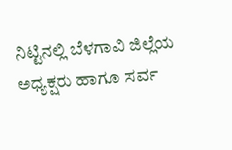ನಿಟ್ಟಿನಲ್ಲಿ ಬೆಳಗಾವಿ ಜಿಲ್ಲೆಯ ಅಧ್ಯಕ್ಷರು ಹಾಗೂ ಸರ್ವ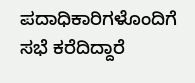ಪದಾಧಿಕಾರಿಗಳೊಂದಿಗೆ ಸಭೆ ಕರೆದಿದ್ದಾರೆ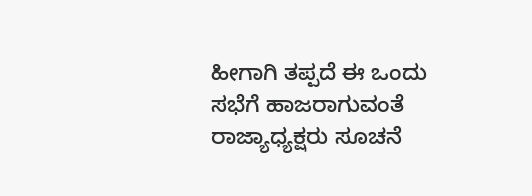ಹೀಗಾಗಿ ತಪ್ಪದೆ ಈ ಒಂದು ಸಭೆಗೆ ಹಾಜರಾಗುವಂತೆ ರಾಜ್ಯಾಧ್ಯಕ್ಷರು ಸೂಚನೆ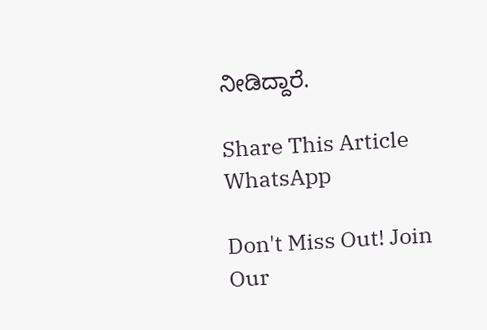ನೀಡಿದ್ದಾರೆ.

Share This Article
WhatsApp

Don't Miss Out! Join Our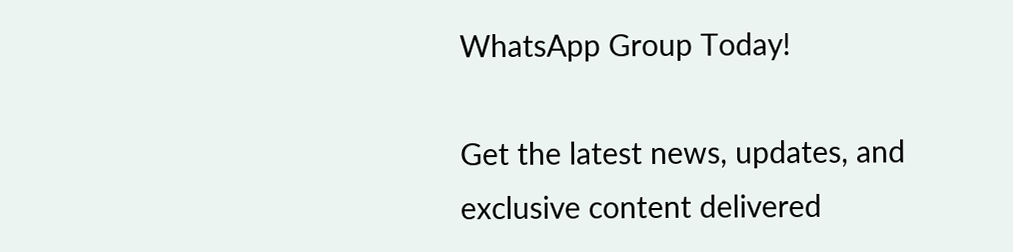WhatsApp Group Today!

Get the latest news, updates, and exclusive content delivered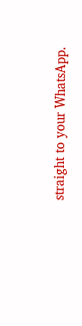straight to your WhatsApp.